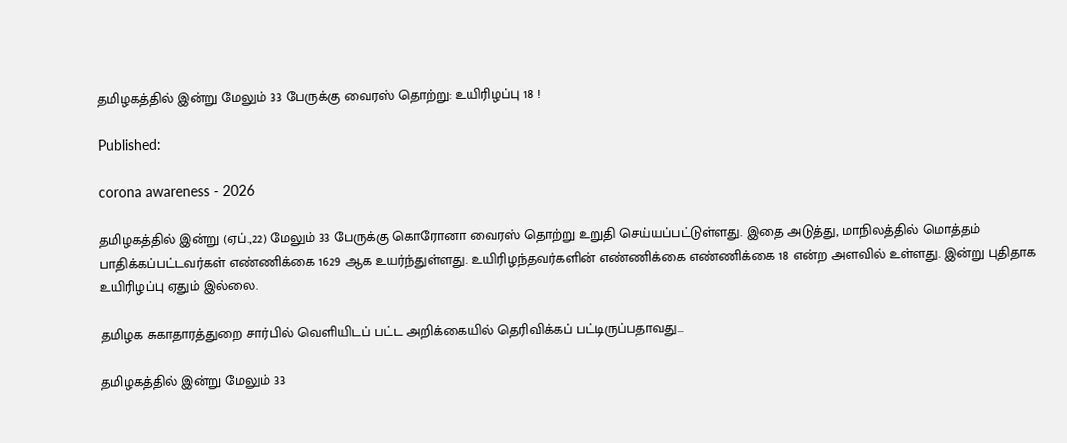தமிழகத்தில் இன்று மேலும் 33 பேருக்கு வைரஸ் தொற்று: உயிரிழப்பு 18 !

Published:

corona awareness - 2026

தமிழகத்தில் இன்று (ஏப்.,22) மேலும் 33 பேருக்கு கொரோனா வைரஸ் தொற்று உறுதி செய்யப்பட்டுள்ளது. இதை அடுத்து, மாநிலத்தில் மொத்தம் பாதிக்கப்பட்டவர்கள் எண்ணிக்கை 1629 ஆக உயர்ந்துள்ளது. உயிரிழந்தவர்களின் எண்ணிக்கை எண்ணிக்கை 18 என்ற அளவில் உள்ளது. இன்று புதிதாக உயிரிழப்பு ஏதும் இல்லை.

தமிழக சுகாதாரத்துறை சார்பில் வெளியிடப் பட்ட அறிக்கையில் தெரிவிக்கப் பட்டிருப்பதாவது…

தமிழகத்தில் இன்று மேலும் 33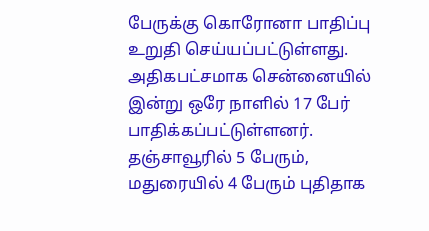பேருக்கு கொரோனா பாதிப்பு உறுதி செய்யப்பட்டுள்ளது. அதிகபட்சமாக சென்னையில் இன்று ஒரே நாளில் 17 பேர் பாதிக்கப்பட்டுள்ளனர். தஞ்சாவூரில் 5 பேரும், மதுரையில் 4 பேரும் புதிதாக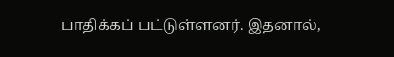பாதிக்கப் பட்டுள்ளனர். இதனால்,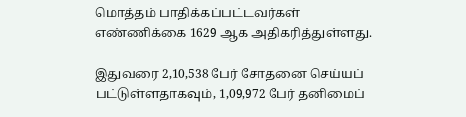மொத்தம் பாதிக்கப்பட்டவர்கள் எண்ணிக்கை 1629 ஆக அதிகரித்துள்ளது.

இதுவரை 2,10,538 பேர் சோதனை செய்யப் பட்டுள்ளதாகவும், 1,09,972 பேர் தனிமைப்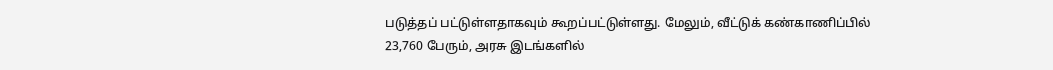படுத்தப் பட்டுள்ளதாகவும் கூறப்பட்டுள்ளது. மேலும், வீட்டுக் கண்காணிப்பில் 23,760 பேரும், அரசு இடங்களில்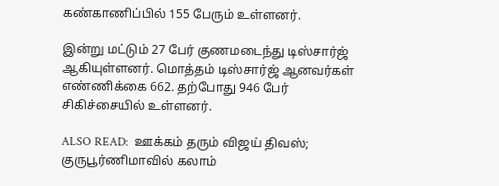கண்காணிப்பில் 155 பேரும் உள்ளனர்.

இன்று மட்டும் 27 பேர் குணமடைந்து டிஸ்சார்ஜ் ஆகியுள்ளனர். மொத்தம் டிஸ்சார்ஜ் ஆனவர்கள் எண்ணிக்கை 662. தற்போது 946 பேர் சிகிச்சையில் உள்ளனர்.

ALSO READ:  ஊக்கம் தரும் விஜய் திவஸ்; குருபூர்ணிமாவில் கலாம்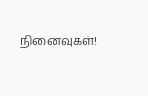நினைவுகள்!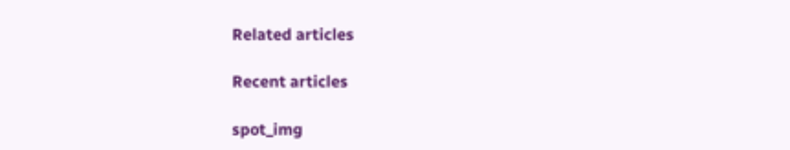Related articles

Recent articles

spot_img